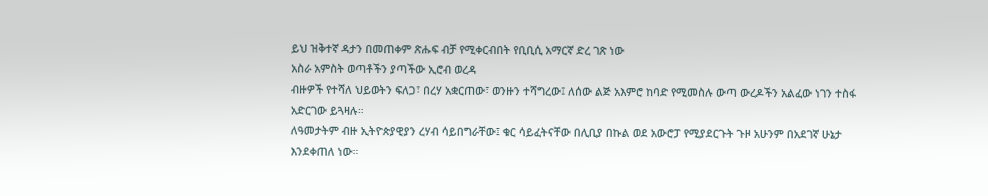ይህ ዝቅተኛ ዳታን በመጠቀም ጽሑፍ ብቻ የሚቀርብበት የቢቢሲ አማርኛ ድረ ገጽ ነው
አስራ አምስት ወጣቶችን ያጣችው ኢሮብ ወረዳ
ብዙዎች የተሻለ ህይወትን ፍለጋ፣ በረሃ አቋርጠው፣ ወንዙን ተሻግረው፤ ለሰው ልጅ አእምሮ ከባድ የሚመስሉ ውጣ ውረዶችን አልፈው ነገን ተስፋ አድርገው ይጓዛሉ።
ለዓመታትም ብዙ ኢትዮጵያዊያን ረሃብ ሳይበግራቸው፤ ቁር ሳይፈትናቸው በሊቢያ በኩል ወደ አውሮፓ የሚያደርጉት ጉዞ አሁንም በአደገኛ ሁኔታ እንደቀጠለ ነው።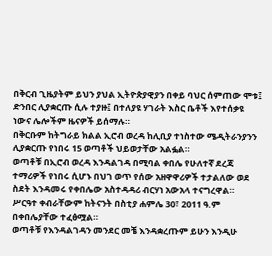በቅርብ ጊዜያትም ይህን ያህል ኢትዮጵያዊያን በቀይ ባህር ሰምጠው ሞቱ፤ ድንበር ሊያቋርጡ ሲሉ ተያዙ፤ በተለያዩ ሃገራት እስር ቤቶች እየተሰቃዩ ነውና ሌሎችም ዜናዎች ይሰማሉ።
በቅርቡም ከትግራይ ክልል ኢሮብ ወረዳ ከሊቢያ ተነስተው ሜዲትራንያንን ሊያቋርጡ የነበሩ 15 ወጣቶች ህይወታቸው አልፏል።
ወጣቶቹ በኢሮብ ወረዳ እንዳልገዳ በሚባል ቀበሌ የሁለተኛ ደረጃ ተማሪዎች የነበሩ ሲሆኑ በህገ ወጥ የሰው አዘዋዋሪዎች ተታልለው ወደ ስደት እንዳመሩ የቀበሌው አስተዳዳሪ ብርሃነ አውአላ ተናግረዋል።
ሥርዓተ ቀብራቸውም ከትናንት በስቲያ ሐምሌ 30፣ 2011 ዓ.ም በቀበሌያቸው ተፈፅሟል።
ወጣቶቹ የእንዳልገዳን መንደር መቼ እንዳቋረጡም ይሁን እንዲሁ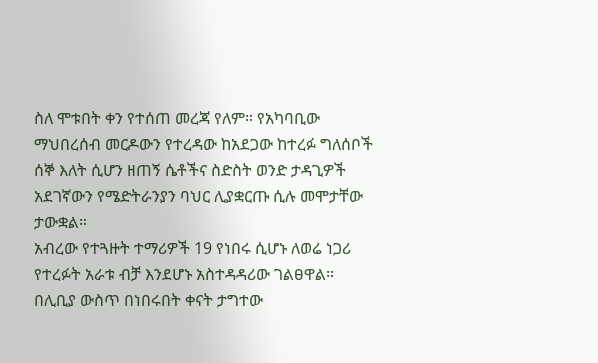ስለ ሞቱበት ቀን የተሰጠ መረጃ የለም። የአካባቢው ማህበረሰብ መርዶውን የተረዳው ከአደጋው ከተረፉ ግለሰቦች ሰኞ እለት ሲሆን ዘጠኝ ሴቶችና ስድስት ወንድ ታዳጊዎች አደገኛውን የሜድትራንያን ባህር ሊያቋርጡ ሲሉ መሞታቸው ታውቋል።
አብረው የተጓዙት ተማሪዎች 19 የነበሩ ሲሆኑ ለወሬ ነጋሪ የተረፉት አራቱ ብቻ እንደሆኑ አስተዳዳሪው ገልፀዋል።
በሊቢያ ውስጥ በነበሩበት ቀናት ታግተው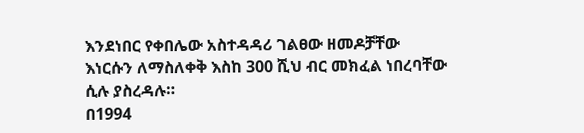እንደነበር የቀበሌው አስተዳዳሪ ገልፀው ዘመዶቻቸው እነርሱን ለማስለቀቅ እስከ 300 ሺህ ብር መክፈል ነበረባቸው ሲሉ ያስረዳሉ።
በ1994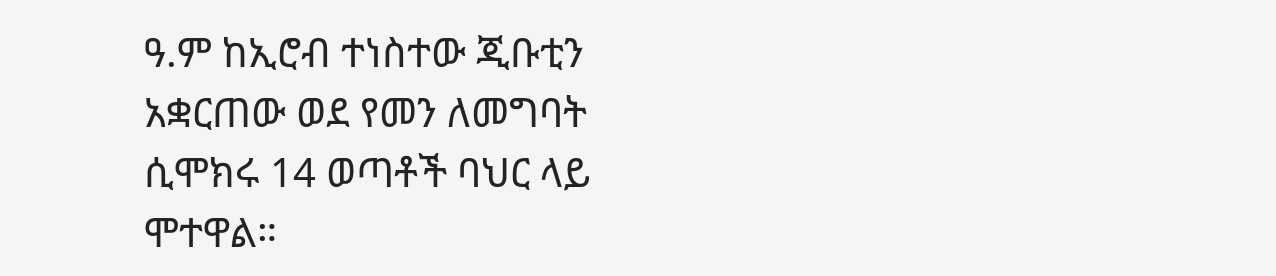ዓ.ም ከኢሮብ ተነስተው ጂቡቲን አቋርጠው ወደ የመን ለመግባት ሲሞክሩ 14 ወጣቶች ባህር ላይ ሞተዋል።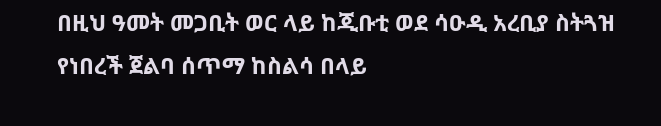በዚህ ዓመት መጋቢት ወር ላይ ከጂቡቲ ወደ ሳዑዲ አረቢያ ስትጓዝ የነበረች ጀልባ ሰጥማ ከስልሳ በላይ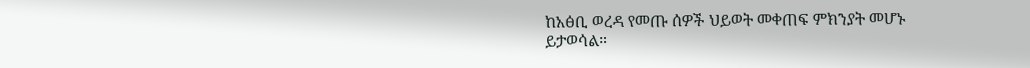ከአፅቢ ወረዳ የመጡ ሰዎች ህይወት መቀጠፍ ምክንያት መሆኑ ይታወሳል።